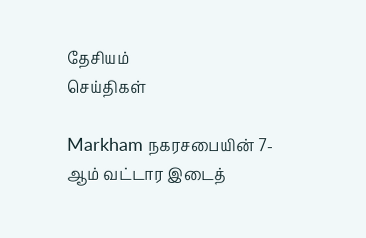தேசியம்
செய்திகள்

Markham நகரசபையின் 7-ஆம் வட்டார இடைத்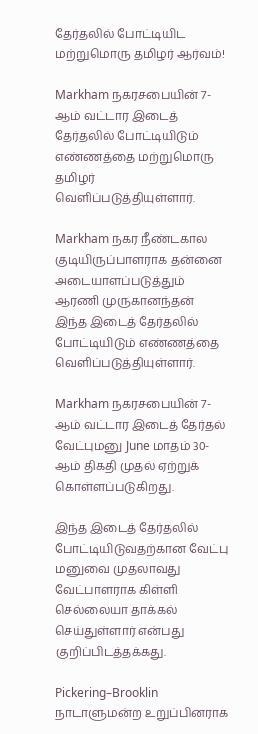தேர்தலில் போட்டியிட மற்றுமொரு தமிழர் ஆர்வம்!

Markham நகரசபையின் 7-ஆம் வட்டார இடைத் தேர்தலில் போட்டியிடும் எண்ணத்தை மற்றுமொரு தமிழர் வெளிப்படுத்தியுள்ளார்.

Markham நகர நீண்டகால குடியிருப்பாளராக தன்னை அடையாளப்படுத்தும் ஆரணி முருகானந்தன் இந்த இடைத் தேர்தலில் போட்டியிடும் எண்ணத்தை வெளிப்படுத்தியுள்ளார்.

Markham நகரசபையின் 7-ஆம் வட்டார இடைத் தேர்தல் வேட்புமனு June மாதம் 30-ஆம் திகதி முதல் ஏற்றுக் கொள்ளப்படுகிறது.

இந்த இடைத் தேர்தலில் போட்டியிடுவதற்கான வேட்பு மனுவை முதலாவது வேட்பாளராக கிள்ளி செல்லையா தாக்கல் செய்துள்ளார் என்பது குறிப்பிடத்தக்கது.

Pickering–Brooklin நாடாளுமன்ற உறுப்பினராக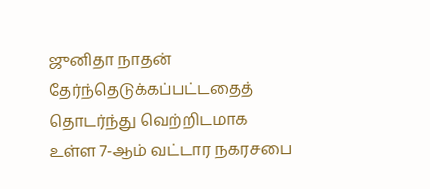ஜுனிதா நாதன் தேர்ந்தெடுக்கப்பட்டதைத் தொடர்ந்து வெற்றிடமாக உள்ள 7-ஆம் வட்டார நகரசபை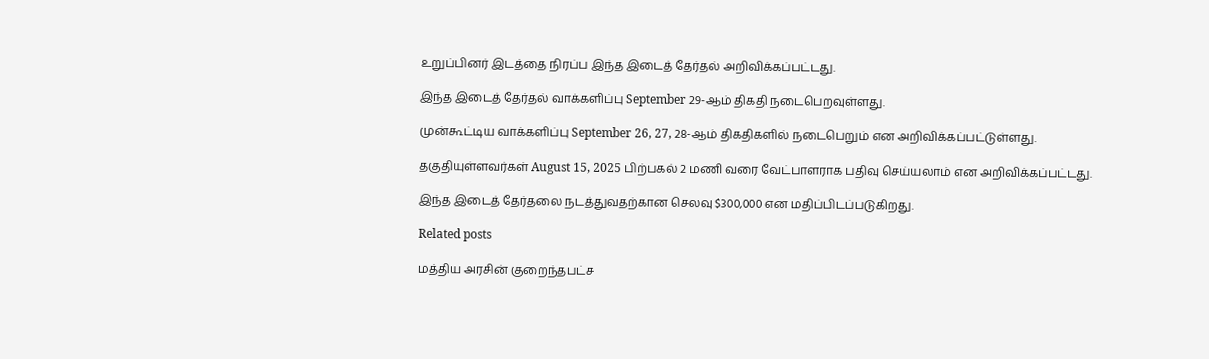உறுப்பினர் இடத்தை நிரப்ப இந்த இடைத் தேர்தல் அறிவிக்கப்பட்டது.

இந்த இடைத் தேர்தல் வாக்களிப்பு September 29-ஆம் திகதி நடைபெறவுள்ளது.

முன்கூட்டிய வாக்களிப்பு September 26, 27, 28-ஆம் திகதிகளில் நடைபெறும் என அறிவிக்கப்பட்டுள்ளது.

தகுதியுள்ளவர்கள் August 15, 2025 பிற்பகல் 2 மணி வரை வேட்பாளராக பதிவு செய்யலாம் என அறிவிக்கப்பட்டது.

இந்த இடைத் தேர்தலை நடத்துவதற்கான செலவு $300,000 என மதிப்பிடப்படுகிறது.

Related posts

மத்திய அரசின் குறைந்தபட்ச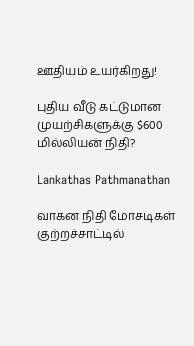ஊதியம் உயர்கிறது!

புதிய வீடு கட்டுமான முயற்சிகளுக்கு $600 மில்லியன் நிதி?

Lankathas Pathmanathan

வாகன நிதி மோசடிகள் குற்றச்சாட்டில்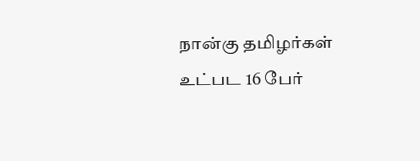நான்கு தமிழர்கள் உட்பட 16 பேர்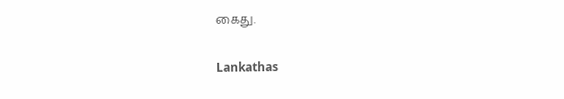கைது.

Lankathas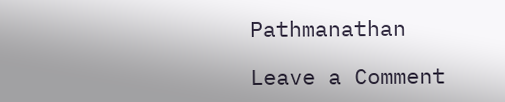Pathmanathan

Leave a Comment